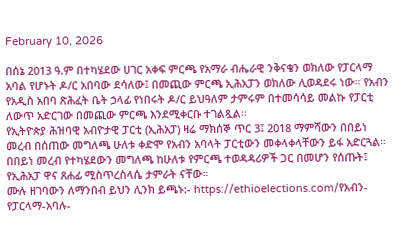February 10, 2026

በሰኔ 2013 ዓ.ም በተካሄደው ሀገር አቀፍ ምርጫ የአማራ ብሔራዊ ንቅናቄን ወክለው የፓርላማ አባል የሆኑት ዶ/ር አበባው ደሳለው፤ በመጪው ምርጫ ኢሕአፓን ወክለው ሊወዳደሩ ነው። የአብን የአዲስ አበባ ጽሕፈት ቤት ኃላፊ የነበሩት ዶ/ር ይህዓለም ታምሩም በተመሳሳይ መልኩ የፓርቲ ለውጥ አድርገው በመጪው ምርጫ እንደሚቀርቡ ተገልጿል።
የኢትዮጵያ ሕዝባዊ አብዮታዊ ፓርቲ (ኢሕአፓ) ዛሬ ማክሰኞ ጥር 3፤ 2018 ማምሻውን በበይነ መረብ በሰጠው መግለጫ ሁለቱ ቀድሞ የአብን አባላት ፓርቲውን መቀላቀላቸውን ይፋ አድርጓል። በበይነ መረብ የተካሄደውን መግለጫ ከሁለቱ የምርጫ ተወዳዳሪዎች ጋር በመሆን የሰጡት፤ የኢሕአፓ ዋና ጸሐፊ ሚስጥረስላሴ ታምራት ናቸው።
ሙሉ ዘገባውን ለማንበብ ይህን ሊንክ ይጫኑ:- https://ethioelections.com/የአብን-የፓርላማ-አባሉ-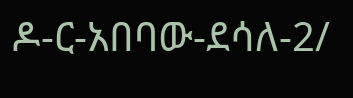ዶ-ር-አበባው-ደሳለ-2/